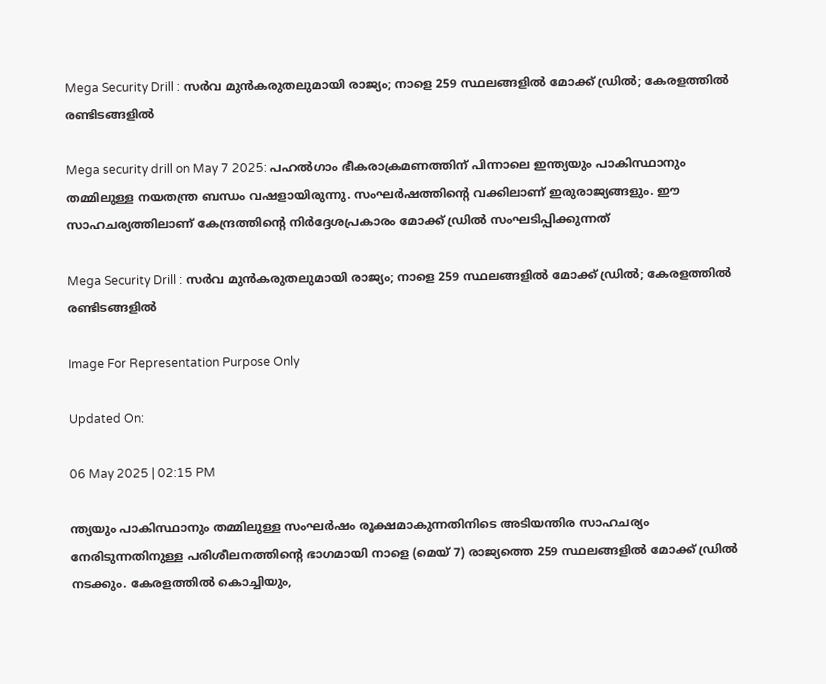Mega Security Drill : സര്‍വ മുന്‍കരുതലുമായി രാജ്യം; നാളെ 259 സ്ഥലങ്ങളില്‍ മോക്ക് ഡ്രില്‍; കേരളത്തില്‍ രണ്ടിടങ്ങളില്‍

Mega security drill on May 7 2025: പഹല്‍ഗാം ഭീകരാക്രമണത്തിന് പിന്നാലെ ഇന്ത്യയും പാകിസ്ഥാനും തമ്മിലുള്ള നയതന്ത്ര ബന്ധം വഷളായിരുന്നു. സംഘര്‍ഷത്തിന്റെ വക്കിലാണ് ഇരുരാജ്യങ്ങളും. ഈ സാഹചര്യത്തിലാണ് കേന്ദ്രത്തിന്റെ നിര്‍ദ്ദേശപ്രകാരം മോക്ക് ഡ്രില്‍ സംഘടിപ്പിക്കുന്നത്

Mega Security Drill : സര്‍വ മുന്‍കരുതലുമായി രാജ്യം; നാളെ 259 സ്ഥലങ്ങളില്‍ മോക്ക് ഡ്രില്‍; കേരളത്തില്‍ രണ്ടിടങ്ങളില്‍

Image For Representation Purpose Only

Updated On:

06 May 2025 | 02:15 PM

ന്ത്യയും പാകിസ്ഥാനും തമ്മിലുള്ള സംഘര്‍ഷം രൂക്ഷമാകുന്നതിനിടെ അടിയന്തിര സാഹചര്യം നേരിടുന്നതിനുള്ള പരിശീലനത്തിന്റെ ഭാഗമായി നാളെ (മെയ് 7) രാജ്യത്തെ 259 സ്ഥലങ്ങളില്‍ മോക്ക് ഡ്രില്‍ നടക്കും. കേരളത്തില്‍ കൊച്ചിയും,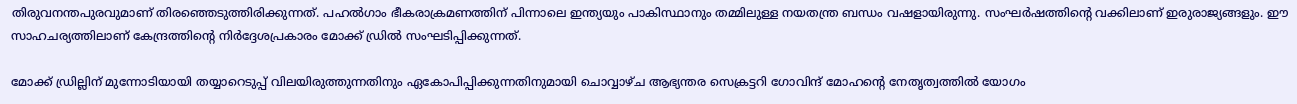തിരുവനന്തപുരവുമാണ് തിരഞ്ഞെടുത്തിരിക്കുന്നത്. പഹല്‍ഗാം ഭീകരാക്രമണത്തിന് പിന്നാലെ ഇന്ത്യയും പാകിസ്ഥാനും തമ്മിലുള്ള നയതന്ത്ര ബന്ധം വഷളായിരുന്നു. സംഘര്‍ഷത്തിന്റെ വക്കിലാണ് ഇരുരാജ്യങ്ങളും. ഈ സാഹചര്യത്തിലാണ് കേന്ദ്രത്തിന്റെ നിര്‍ദ്ദേശപ്രകാരം മോക്ക് ഡ്രില്‍ സംഘടിപ്പിക്കുന്നത്.

മോക്ക് ഡ്രില്ലിന് മുന്നോടിയായി തയ്യാറെടുപ്പ് വിലയിരുത്തുന്നതിനും ഏകോപിപ്പിക്കുന്നതിനുമായി ചൊവ്വാഴ്ച ആഭ്യന്തര സെക്രട്ടറി ഗോവിന്ദ് മോഹന്റെ നേതൃത്വത്തില്‍ യോഗം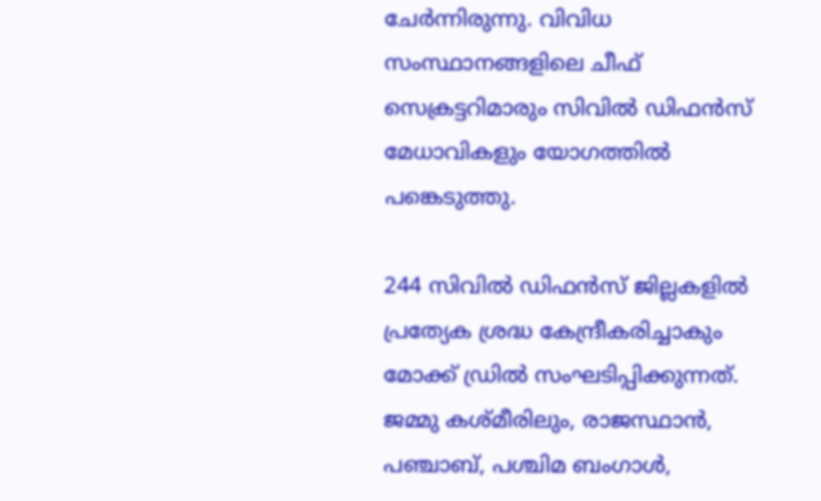ചേര്‍ന്നിരുന്നു. വിവിധ സംസ്ഥാനങ്ങളിലെ ചീഫ് സെക്രട്ടറിമാരും സിവിൽ ഡിഫൻസ് മേധാവികളും യോഗത്തിൽ പങ്കെടുത്തു.

244 സിവിൽ ഡിഫൻസ് ജില്ലകളിൽ പ്രത്യേക ശ്രദ്ധ കേന്ദ്രീകരിച്ചാകും മോക്ക് ഡ്രില്‍ സംഘടിപ്പിക്കുന്നത്. ജമ്മു കശ്മീരിലും, രാജസ്ഥാൻ, പഞ്ചാബ്, പശ്ചിമ ബംഗാൾ,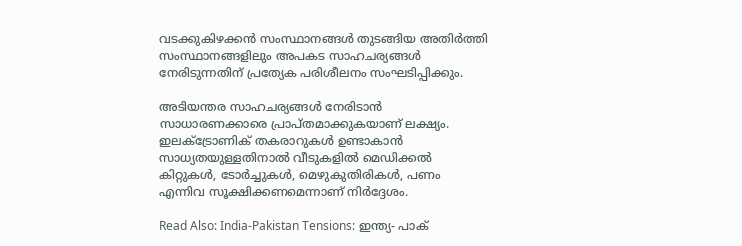വടക്കുകിഴക്കൻ സംസ്ഥാനങ്ങൾ തുടങ്ങിയ അതിർത്തി സംസ്ഥാനങ്ങളിലും അപകട സാഹചര്യങ്ങള്‍ നേരിടുന്നതിന് പ്രത്യേക പരിശീലനം സംഘടിപ്പിക്കും.

അടിയന്തര സാഹചര്യങ്ങൾ നേരിടാൻ സാധാരണക്കാരെ പ്രാപ്തമാക്കുകയാണ് ലക്ഷ്യം. ഇലക്ട്രോണിക് തകരാറുകൾ ഉണ്ടാകാൻ സാധ്യതയുള്ളതിനാൽ വീടുകളിൽ മെഡിക്കൽ കിറ്റുകൾ, ടോർച്ചുകൾ, മെഴുകുതിരികൾ, പണം എന്നിവ സൂക്ഷിക്കണമെന്നാണ് നിര്‍ദ്ദേശം.

Read Also: India-Pakistan Tensions: ഇന്ത്യ- പാക്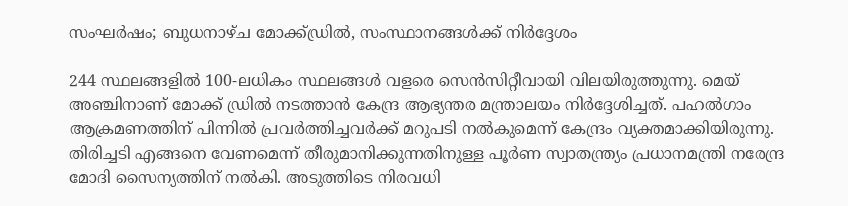സംഘർഷം; ബുധനാഴ്ച മോക്ക്ഡ്രിൽ, സംസ്ഥാനങ്ങൾക്ക് നിർദ്ദേശം

244 സ്ഥലങ്ങളിൽ 100-ലധികം സ്ഥലങ്ങൾ വളരെ സെൻസിറ്റീവായി വിലയിരുത്തുന്നു. മെയ് അഞ്ചിനാണ് മോക്ക് ഡ്രില്‍ നടത്താന്‍ കേന്ദ്ര ആഭ്യന്തര മന്ത്രാലയം നിര്‍ദ്ദേശിച്ചത്. പഹല്‍ഗാം ആക്രമണത്തിന് പിന്നില്‍ പ്രവര്‍ത്തിച്ചവര്‍ക്ക് മറുപടി നല്‍കുമെന്ന് കേന്ദ്രം വ്യക്തമാക്കിയിരുന്നു. തിരിച്ചടി എങ്ങനെ വേണമെന്ന് തീരുമാനിക്കുന്നതിനുള്ള പൂര്‍ണ സ്വാതന്ത്ര്യം പ്രധാനമന്ത്രി നരേന്ദ്ര മോദി സൈന്യത്തിന് നല്‍കി. അടുത്തിടെ നിരവധി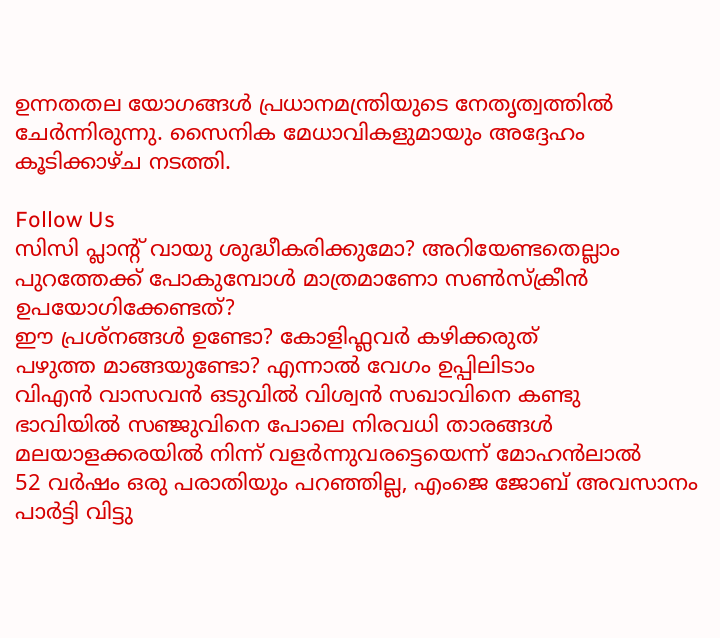ഉന്നതതല യോഗങ്ങള്‍ പ്രധാനമന്ത്രിയുടെ നേതൃത്വത്തില്‍ ചേര്‍ന്നിരുന്നു. സൈനിക മേധാവികളുമായും അദ്ദേഹം കൂടിക്കാഴ്ച നടത്തി.

Follow Us
സിസി പ്ലാന്‍റ് വായു ശുദ്ധീകരിക്കുമോ? അറിയേണ്ടതെല്ലാം
പുറത്തേക്ക് പോകുമ്പോള്‍ മാത്രമാണോ സണ്‍സ്‌ക്രീന്‍ ഉപയോഗിക്കേണ്ടത്?
ഈ പ്രശ്നങ്ങൾ ഉണ്ടോ? കോളിഫ്ലവർ കഴിക്കരുത്
പഴുത്ത മാങ്ങയുണ്ടോ? എന്നാല്‍ വേഗം ഉപ്പിലിടാം
വിഎൻ വാസവൻ ഒടുവിൽ വിശ്വൻ സഖാവിനെ കണ്ടു
ഭാവിയില്‍ സഞ്ജുവിനെ പോലെ നിരവധി താരങ്ങള്‍ മലയാളക്കരയില്‍ നിന്ന്‌ വളര്‍ന്നുവരട്ടെയെന്ന് മോഹന്‍ലാല്‍
52 വർഷം ഒരു പരാതിയും പറഞ്ഞില്ല, എംജെ ജോബ് അവസാനം പാർട്ടി വിട്ടു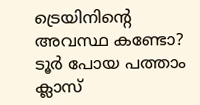ട്രെയിനിന്റെ അവസ്ഥ കണ്ടോ? ടൂര്‍ പോയ പത്താം ക്ലാസ്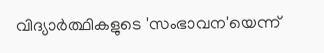വിദ്യാര്‍ത്ഥികളുടെ 'സംഭാവന'യെന്ന്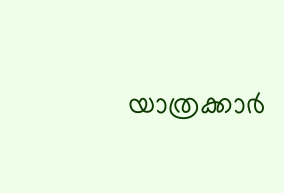യാത്രക്കാര്‍